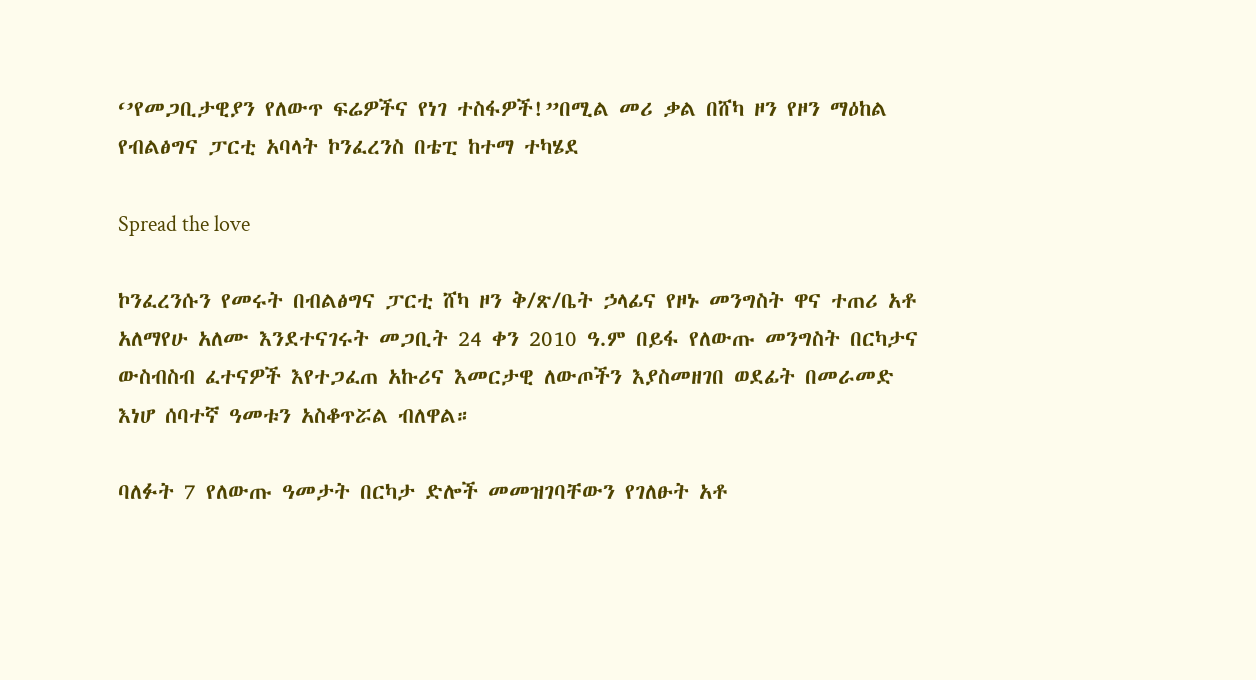‘’የመጋቢታዊያን የለውጥ ፍሬዎችና የነገ ተስፋዎች!”በሚል መሪ ቃል በሸካ ዞን የዞን ማዕከል የብልፅግና ፓርቲ አባላት ኮንፈረንስ በቴፒ ከተማ ተካሄደ

Spread the love

ኮንፈረንሱን የመሩት በብልፅግና ፓርቲ ሸካ ዞን ቅ/ጽ/ቤት ኃላፊና የዞኑ መንግስት ዋና ተጠሪ አቶ አለማየሁ አለሙ እንደተናገሩት መጋቢት 24 ቀን 2010 ዓ.ም በይፋ የለውጡ መንግስት በርካታና ውስብስብ ፈተናዎች እየተጋፈጠ አኩሪና እመርታዊ ለውጦችን እያስመዘገበ ወደፊት በመራመድ እነሆ ሰባተኛ ዓመቱን አስቆጥሯል ብለዋል።

ባለፉት 7 የለውጡ ዓመታት በርካታ ድሎች መመዝገባቸውን የገለፁት አቶ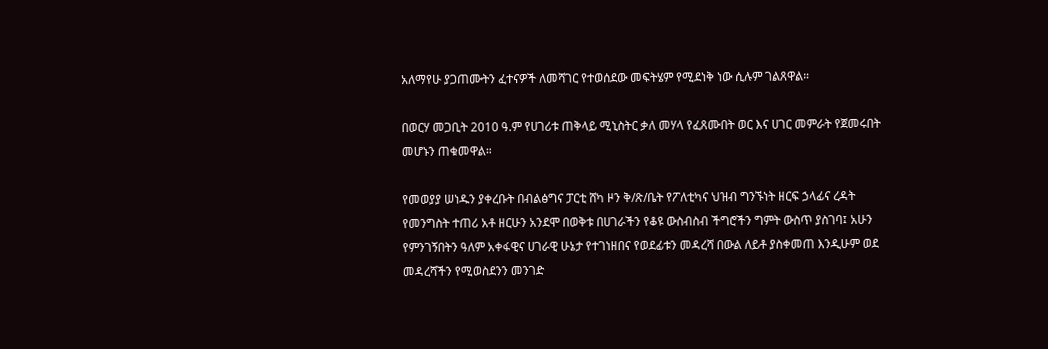አለማየሁ ያጋጠሙትን ፈተናዎች ለመሻገር የተወሰደው መፍትሄም የሚደነቅ ነው ሲሉም ገልጸዋል።

በወርሃ መጋቢት 2010 ዓ.ም የሀገሪቱ ጠቅላይ ሚኒስትር ቃለ መሃላ የፈጸሙበት ወር እና ሀገር መምራት የጀመሩበት መሆኑን ጠቁመዋል።

የመወያያ ሠነዱን ያቀረቡት በብልፅግና ፓርቲ ሸካ ዞን ቅ/ጽ/ቤት የፖለቲካና ህዝብ ግንኙነት ዘርፍ ኃላፊና ረዳት የመንግስት ተጠሪ አቶ ዘርሁን አንደሞ በወቅቱ በሀገራችን የቆዩ ውስብስብ ችግሮችን ግምት ውስጥ ያስገባ፤ አሁን የምንገኝበትን ዓለም አቀፋዊና ሀገራዊ ሁኔታ የተገነዘበና የወደፊቱን መዳረሻ በውል ለይቶ ያስቀመጠ እንዲሁም ወደ መዳረሻችን የሚወስደንን መንገድ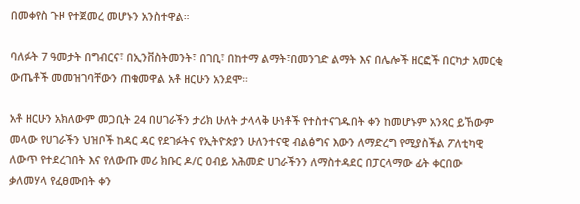በመቀየስ ጉዞ የተጀመረ መሆኑን አንስተዋል።

ባለፉት 7 ዓመታት በግብርና፣ በኢንቨስትመንት፣ በገቢ፣ በከተማ ልማት፣በመንገድ ልማት እና በሌሎች ዘርፎች በርካታ አመርቂ ውጤቶች መመዝገባቸውን ጠቁመዋል አቶ ዘርሁን አንደሞ።

አቶ ዘርሁን አክለውም መጋቢት 24 በሀገራችን ታሪክ ሁለት ታላላቅ ሁነቶች የተስተናገዱበት ቀን ከመሆኑም አንጻር ይኸውም መላው የሀገራችን ህዝቦች ከዳር ዳር የደገፉትና የኢትዮጵያን ሁለንተናዊ ብልፅግና እውን ለማድረግ የሚያስችል ፖለቲካዊ ለውጥ የተደረገበት እና የለውጡ መሪ ክቡር ዶ/ር ዐብይ አሕመድ ሀገራችንን ለማስተዳደር በፓርላማው ፊት ቀርበው ቃለመሃላ የፈፀሙበት ቀን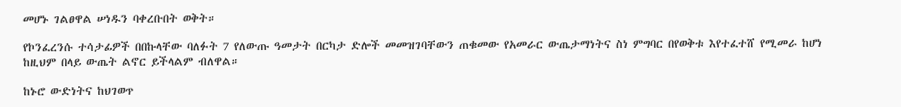መሆኑ ገልፀዋል ሠነዱን ባቀረቡበት ወቅት።

የኮንፈረንሱ ተሳታፊዎች በበኩላቸው ባለፉት 7 የለውጡ ዓመታት በርካታ ድሎች መመዝገባቸውን ጠቁመው የአመራር ውጤታማነትና ስነ ምግባር በየወቅቱ እየተፈተሸ የሚመራ ከሆነ ከዚህም በላይ ውጤት ልኖር ይችላልም ብለዋል።

ከኑሮ ውድነትና ከህገወጥ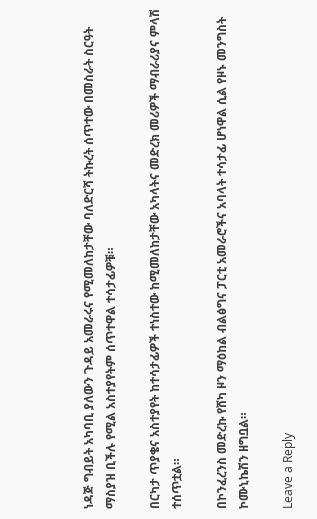ነዳጅ ግብይት አካባቢ ያለውን ጉዳይ አመራሩና የሚመለከታቸው ባለድርሻ ትኩረት ሰጥተው በመስራት ስርዓት ማስያዝ ቢችሉ የሚል አስተያየትም ሰጥተዋል ተሳታፊዎቹ።

በርካታ ጥያቄና አስተያየት ከተሳታፊዎች ተነስተው ከሚመለከታቸው አካላትና መድረክ መሪዎች ማብራሪያና ምላሽ ተሰጥቷል።

በኮንፈረንስ መድረኩ የሸካ ዞን ማዕከል ብልፅግና ፓርቲ አመራሮችና አባላት ተሳታፊ ሆነዋል ሲል የዞኑ መንግስት ኮሙኒኬሽን ዘግቧል።

Leave a Reply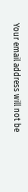Your email address will not be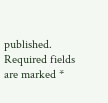published. Required fields are marked *